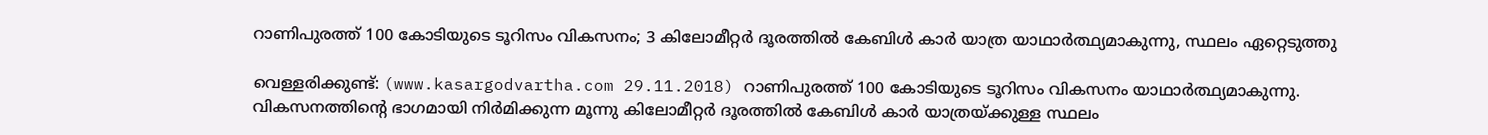റാണിപുരത്ത് 100 കോടിയുടെ ടൂറിസം വികസനം; 3 കിലോമീറ്റര്‍ ദൂരത്തില്‍ കേബിള്‍ കാര്‍ യാത്ര യാഥാര്‍ത്ഥ്യമാകുന്നു, സ്ഥലം ഏറ്റെടുത്തു

വെള്ളരിക്കുണ്ട്: (www.kasargodvartha.com 29.11.2018) റാണിപുരത്ത് 100 കോടിയുടെ ടൂറിസം വികസനം യാഥാര്‍ത്ഥ്യമാകുന്നു. വികസനത്തിന്റെ ഭാഗമായി നിര്‍മിക്കുന്ന മൂന്നു കിലോമീറ്റര്‍ ദൂരത്തില്‍ കേബിള്‍ കാര്‍ യാത്രയ്ക്കുള്ള സ്ഥലം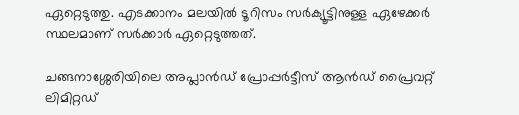ഏറ്റെടുത്തു. എടക്കാനം മലയില്‍ ടൂറിസം സര്‍ക്യൂട്ടിനുള്ള ഏഴേക്കര്‍ സ്ഥലമാണ് സര്‍ക്കാര്‍ ഏറ്റെടുത്തത്.

ചങ്ങനാശ്ശേരിയിലെ അപ്ലാന്‍ഡ് പ്രോപ്പര്‍ട്ടീസ് ആന്‍ഡ് പ്രൈവറ്റ് ലിമിറ്റഡ്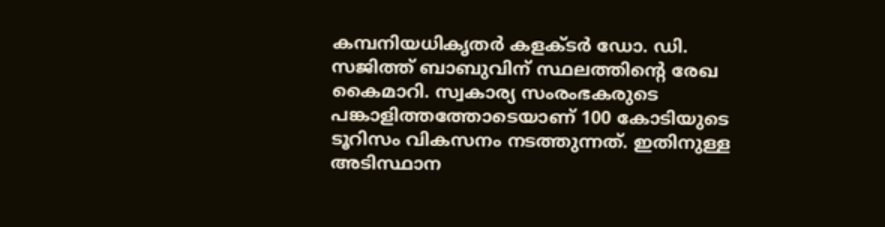കമ്പനിയധികൃതര്‍ കളക്ടര്‍ ഡോ. ഡി. സജിത്ത് ബാബുവിന് സ്ഥലത്തിന്റെ രേഖ കൈമാറി. സ്വകാര്യ സംരംഭകരുടെ പങ്കാളിത്തത്തോടെയാണ് 100 കോടിയുടെ ടൂറിസം വികസനം നടത്തുന്നത്. ഇതിനുള്ള അടിസ്ഥാന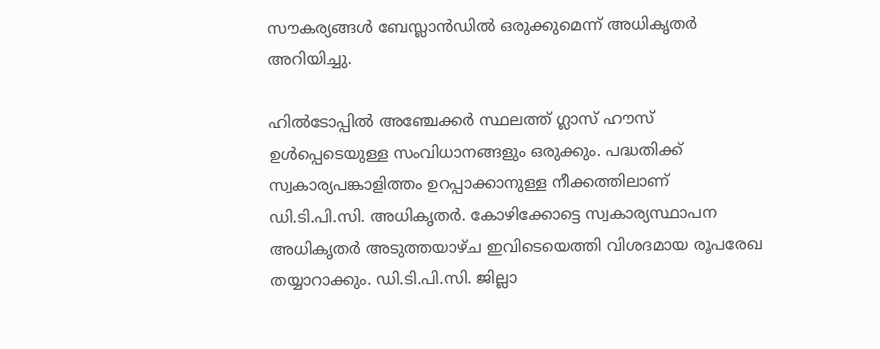സൗകര്യങ്ങള്‍ ബേസ്ലാന്‍ഡില്‍ ഒരുക്കുമെന്ന് അധികൃതര്‍ അറിയിച്ചു.

ഹില്‍ടോപ്പില്‍ അഞ്ചേക്കര്‍ സ്ഥലത്ത് ഗ്ലാസ് ഹൗസ് ഉള്‍പ്പെടെയുള്ള സംവിധാനങ്ങളും ഒരുക്കും. പദ്ധതിക്ക് സ്വകാര്യപങ്കാളിത്തം ഉറപ്പാക്കാനുള്ള നീക്കത്തിലാണ് ഡി.ടി.പി.സി. അധികൃതര്‍. കോഴിക്കോട്ടെ സ്വകാര്യസ്ഥാപന അധികൃതര്‍ അടുത്തയാഴ്ച ഇവിടെയെത്തി വിശദമായ രൂപരേഖ തയ്യാറാക്കും. ഡി.ടി.പി.സി. ജില്ലാ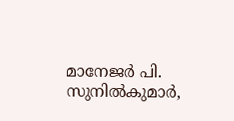മാനേജര്‍ പി. സുനില്‍കുമാര്‍,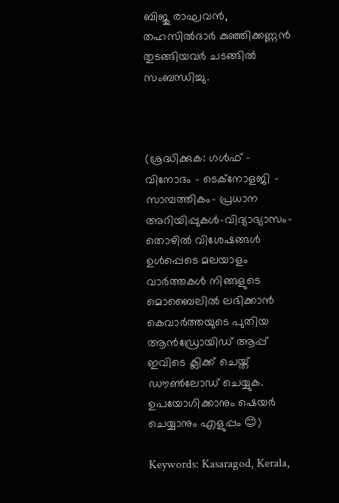ബിജു രാഘവന്‍, തഹസില്‍ദാര്‍ കുഞ്ഞിക്കണ്ണന്‍ തുടങ്ങിയവര്‍ ചടങ്ങില്‍ സംബന്ധിച്ചു.



(ശ്രദ്ധിക്കുക: ഗൾഫ് - വിനോദം - ടെക്നോളജി - സാമ്പത്തികം- പ്രധാന അറിയിപ്പുകൾ-വിദ്യാഭ്യാസം-തൊഴിൽ വിശേഷങ്ങൾ ഉൾപ്പെടെ മലയാളം വാർത്തകൾ നിങ്ങളുടെ മൊബൈലിൽ ലഭിക്കാൻ കെവാർത്തയുടെ പുതിയ ആൻഡ്രോയിഡ് ആപ്പ് ഇവിടെ ക്ലിക്ക് ചെയ്ത് ഡൗൺലോഡ് ചെയ്യുക. ഉപയോഗിക്കാനും ഷെയർ ചെയ്യാനും എളുപ്പം 😊)

Keywords: Kasaragod, Kerala,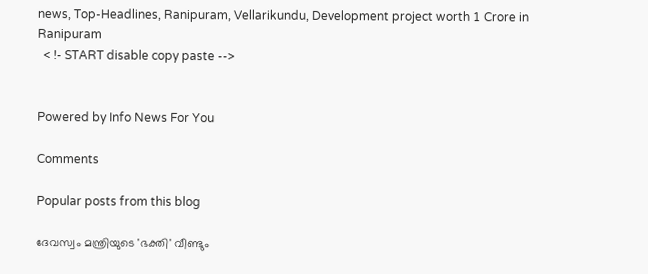news, Top-Headlines, Ranipuram, Vellarikundu, Development project worth 1 Crore in Ranipuram
  < !- START disable copy paste -->


Powered by Info News For You

Comments

Popular posts from this blog

ദേവസ്വം മന്ത്രിയുടെ 'ഭക്തി' വീണ്ടും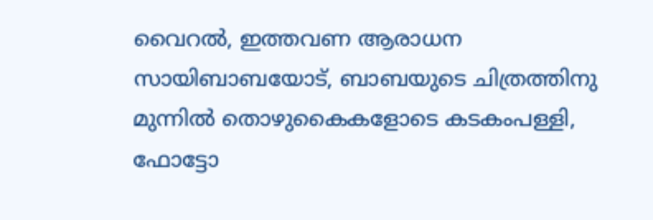വൈറല്‍, ഇത്തവണ ആരാധന സായിബാബയോട്, ബാബയുടെ ചിത്രത്തിനു മുന്നില്‍ തൊഴുകൈകളോടെ കടകംപള്ളി, ഫോട്ടോ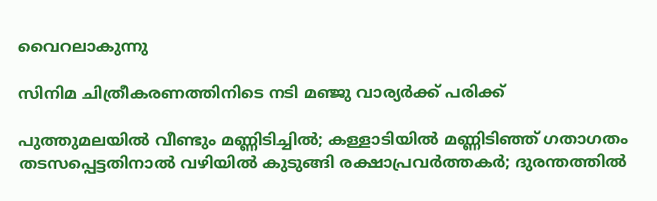വൈറലാകുന്നു

സിനിമ ചിത്രീകരണത്തിനിടെ നടി മഞ്ജു വാര്യര്‍ക്ക് പരിക്ക്

പുത്തുമലയില്‍ വീണ്ടും മണ്ണിടിച്ചില്‍; കള്ളാടിയില്‍ മണ്ണിടിഞ്ഞ് ഗതാഗതം തടസപ്പെട്ടതിനാല്‍ വഴിയില്‍ കുടുങ്ങി രക്ഷാപ്രവര്‍ത്തകര്‍; ദുരന്തത്തില്‍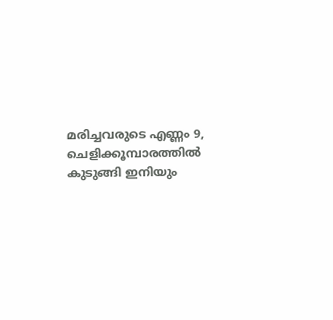മരിച്ചവരുടെ എണ്ണം 9, ചെളിക്കൂമ്പാരത്തില്‍ കുടുങ്ങി ഇനിയും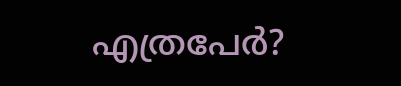എത്രപേര്‍?